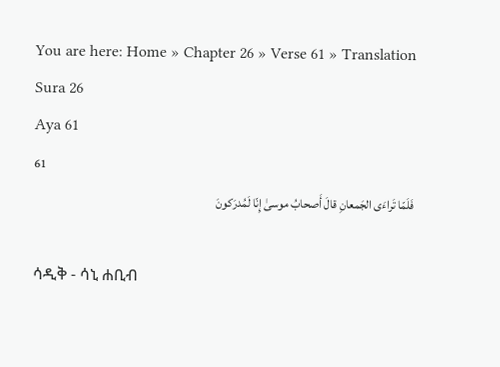You are here: Home » Chapter 26 » Verse 61 » Translation
Sura 26
Aya 61
61
فَلَمّا تَراءَى الجَمعانِ قالَ أَصحابُ موسىٰ إِنّا لَمُدرَكونَ

ሳዲቅ - ሳኒ ሐቢብ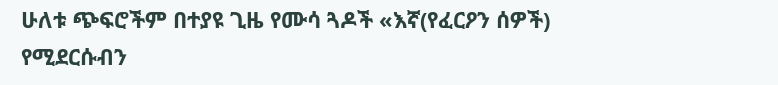ሁለቱ ጭፍሮችም በተያዩ ጊዜ የሙሳ ጓዶች «እኛ(የፈርዖን ሰዎች) የሚደርሱብን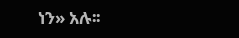ነን» አሉ፡፡